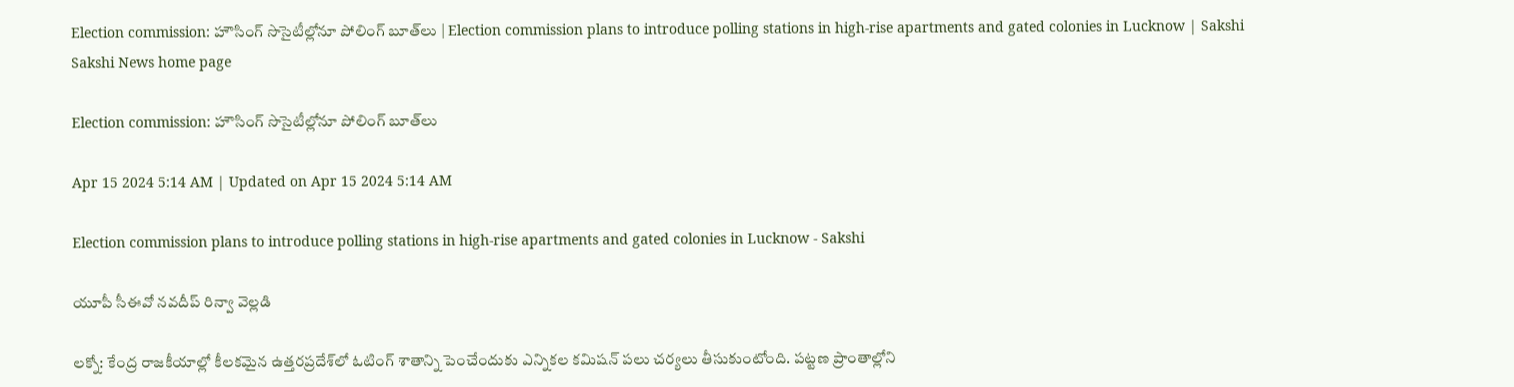Election commission: హౌసింగ్‌ సొసైటీల్లోనూ పోలింగ్‌ బూత్‌లు | Election commission plans to introduce polling stations in high-rise apartments and gated colonies in Lucknow | Sakshi
Sakshi News home page

Election commission: హౌసింగ్‌ సొసైటీల్లోనూ పోలింగ్‌ బూత్‌లు

Apr 15 2024 5:14 AM | Updated on Apr 15 2024 5:14 AM

Election commission plans to introduce polling stations in high-rise apartments and gated colonies in Lucknow - Sakshi

యూపీ సీఈవో నవదీప్‌ రిన్వా వెల్లడి

లక్నో: కేంద్ర రాజకీయాల్లో కీలకమైన ఉత్తరప్రదేశ్‌లో ఓటింగ్‌ శాతాన్ని పెంచేందుకు ఎన్నికల కమిషన్‌ పలు చర్యలు తీసుకుంటోంది. పట్టణ ప్రాంతాల్లోని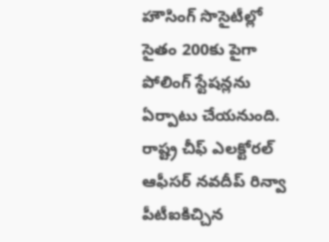హౌసింగ్‌ సొసైటీల్లో సైతం 200కు పైగా పోలింగ్‌ స్టేషన్లను ఏర్పాటు చేయనుంది. రాష్ట్ర చీఫ్‌ ఎలక్టోరల్‌ ఆఫీసర్‌ నవదీప్‌ రిన్వా పీటీఐకిచ్చిన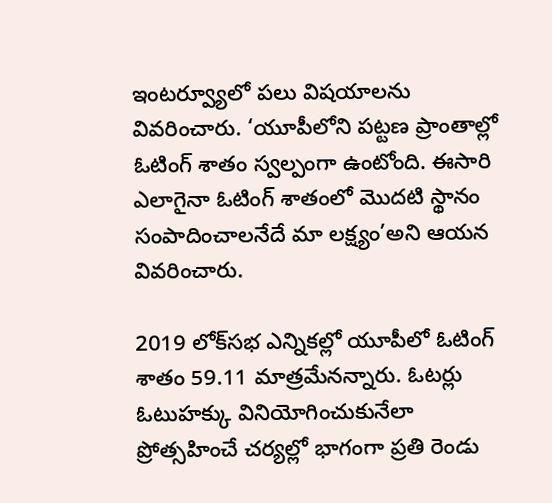ఇంటర్వ్యూలో పలు విషయాలను వివరించారు. ‘యూపీలోని పట్టణ ప్రాంతాల్లో ఓటింగ్‌ శాతం స్వల్పంగా ఉంటోంది. ఈసారి ఎలాగైనా ఓటింగ్‌ శాతంలో మొదటి స్థానం సంపాదించాలనేదే మా లక్ష్యం’అని ఆయన వివరించారు.

2019 లోక్‌సభ ఎన్నికల్లో యూపీలో ఓటింగ్‌ శాతం 59.11 మాత్రమేనన్నారు. ఓటర్లు ఓటుహక్కు వినియోగించుకునేలా ప్రోత్సహించే చర్యల్లో భాగంగా ప్రతి రెండు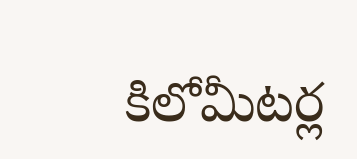కిలోమీటర్ల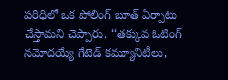పరిధిలో ఒక పోలింగ్‌ బూత్‌ ఏర్పాటు చేస్తామని చెప్పారు. ‘‘తక్కువ ఓటింగ్‌ నమోదయ్యే గేటెడ్‌ కమ్యూనిటీలు,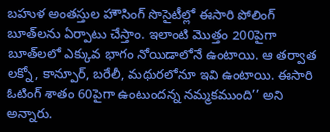బహుళ అంతస్తుల హౌసింగ్‌ సొసైటీల్లో ఈసారి పోలింగ్‌ బూత్‌లను ఏర్పాటు చేస్తాం. ఇలాంటి మొత్తం 200పైగా బూత్‌లలో ఎక్కువ భాగం నోయిడాలోనే ఉంటాయి. ఆ తర్వాత లక్నో, కాన్పూర్, బరేలీ, మథురలోనూ ఇవి ఉంటాయి. ఈసారి ఓటింగ్‌ శాతం 60పైగా ఉంటుందన్న నమ్మకముంది’’ అని అన్నారు.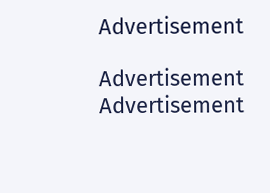Advertisement

Advertisement
Advertisement